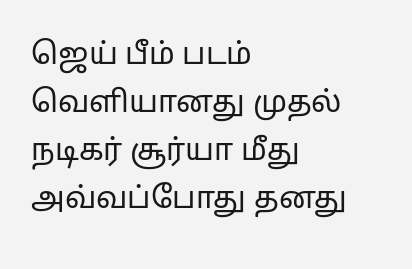ஜெய் பீம் படம் வெளியானது முதல் நடிகர் சூர்யா மீது அவ்வப்போது தனது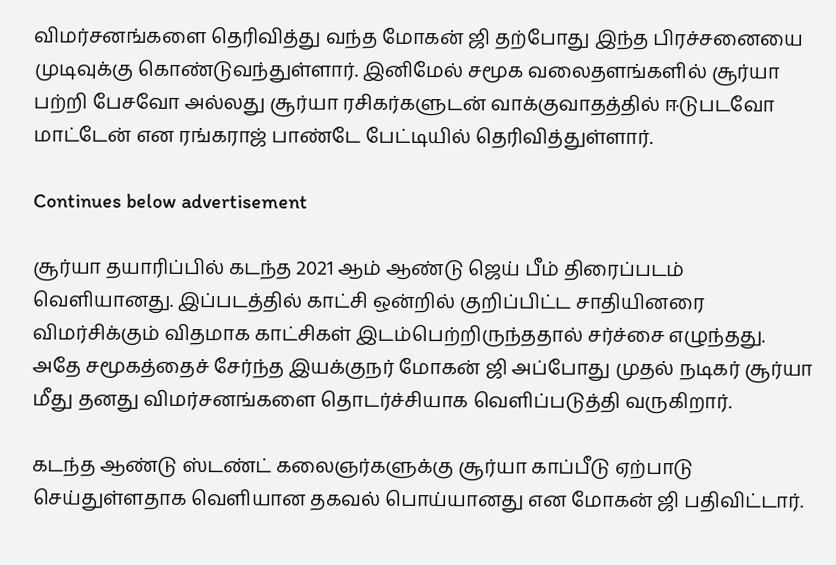விமர்சனங்களை தெரிவித்து வந்த மோகன் ஜி தற்போது இந்த பிரச்சனையை முடிவுக்கு கொண்டுவந்துள்ளார். இனிமேல் சமூக வலைதளங்களில் சூர்யா பற்றி பேசவோ அல்லது சூர்யா ரசிகர்களுடன் வாக்குவாதத்தில் ஈடுபடவோ மாட்டேன் என ரங்கராஜ் பாண்டே பேட்டியில் தெரிவித்துள்ளார்.

Continues below advertisement

சூர்யா தயாரிப்பில் கடந்த 2021 ஆம் ஆண்டு ஜெய் பீம் திரைப்படம் வெளியானது. இப்படத்தில் காட்சி ஒன்றில் குறிப்பிட்ட சாதியினரை விமர்சிக்கும் விதமாக காட்சிகள் இடம்பெற்றிருந்ததால் சர்ச்சை எழுந்தது. அதே சமூகத்தைச் சேர்ந்த இயக்குநர் மோகன் ஜி அப்போது முதல் நடிகர் சூர்யா மீது தனது விமர்சனங்களை தொடர்ச்சியாக வெளிப்படுத்தி வருகிறார்.

கடந்த ஆண்டு ஸ்டண்ட் கலைஞர்களுக்கு சூர்யா காப்பீடு ஏற்பாடு செய்துள்ளதாக வெளியான தகவல் பொய்யானது என மோகன் ஜி பதிவிட்டார்.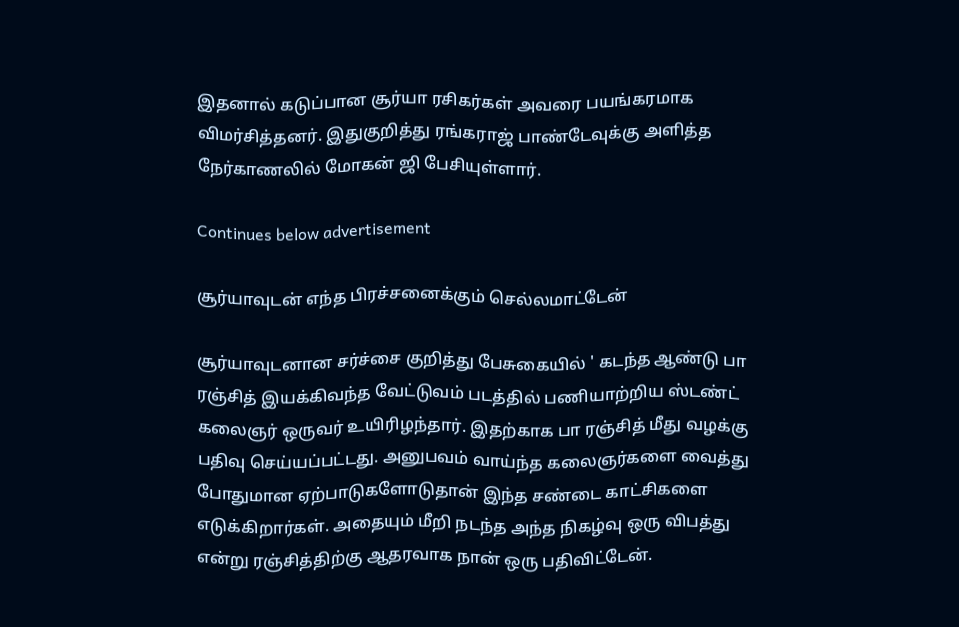இதனால் கடுப்பான சூர்யா ரசிகர்கள் அவரை பயங்கரமாக விமர்சித்தனர். இதுகுறித்து ரங்கராஜ் பாண்டேவுக்கு அளித்த நேர்காணலில் மோகன் ஜி பேசியுள்ளார்.

Continues below advertisement

சூர்யாவுடன் எந்த பிரச்சனைக்கும் செல்லமாட்டேன்

சூர்யாவுடனான சர்ச்சை குறித்து பேசுகையில் ' கடந்த ஆண்டு பா ரஞ்சித் இயக்கிவந்த வேட்டுவம் படத்தில் பணியாற்றிய ஸ்டண்ட் கலைஞர் ஒருவர் உயிரிழந்தார். இதற்காக பா ரஞ்சித் மீது வழக்கு பதிவு செய்யப்பட்டது. அனுபவம் வாய்ந்த கலைஞர்களை வைத்து போதுமான ஏற்பாடுகளோடுதான் இந்த சண்டை காட்சிகளை எடுக்கிறார்கள். அதையும் மீறி நடந்த அந்த நிகழ்வு ஒரு விபத்து என்று ரஞ்சித்திற்கு ஆதரவாக நான் ஒரு பதிவிட்டேன்.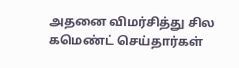அதனை விமர்சித்து சில கமெண்ட் செய்தார்கள்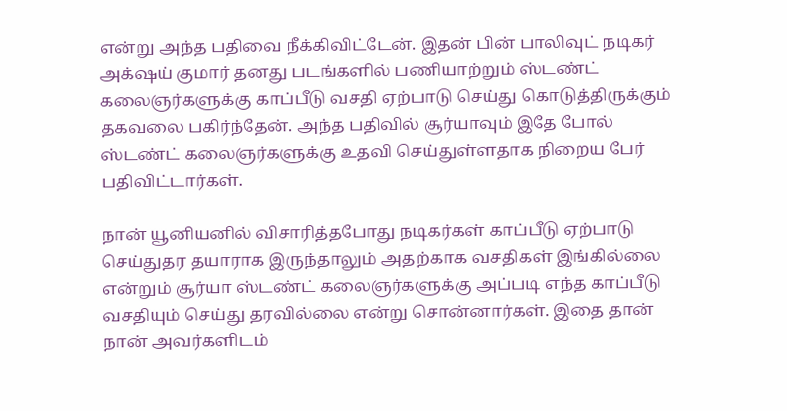என்று அந்த பதிவை நீக்கிவிட்டேன். இதன் பின் பாலிவுட் நடிகர் அக்‌ஷய் குமார் தனது படங்களில் பணியாற்றும் ஸ்டண்ட் கலைஞர்களுக்கு காப்பீடு வசதி ஏற்பாடு செய்து கொடுத்திருக்கும் தகவலை பகிர்ந்தேன். அந்த பதிவில் சூர்யாவும் இதே போல் ஸ்டண்ட் கலைஞர்களுக்கு உதவி செய்துள்ளதாக நிறைய பேர் பதிவிட்டார்கள்.

நான் யூனியனில் விசாரித்தபோது நடிகர்கள் காப்பீடு ஏற்பாடு செய்துதர தயாராக இருந்தாலும் அதற்காக வசதிகள் இங்கில்லை என்றும் சூர்யா ஸ்டண்ட் கலைஞர்களுக்கு அப்படி எந்த காப்பீடு வசதியும் செய்து தரவில்லை என்று சொன்னார்கள். இதை தான் நான் அவர்களிடம்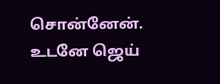சொன்னேன். உடனே ஜெய்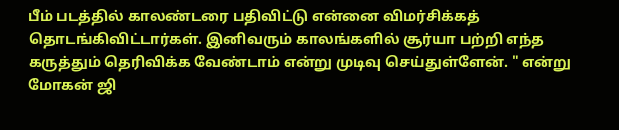பீம் படத்தில் காலண்டரை பதிவிட்டு என்னை விமர்சிக்கத் தொடங்கிவிட்டார்கள். இனிவரும் காலங்களில் சூர்யா பற்றி எந்த கருத்தும் தெரிவிக்க வேண்டாம் என்று முடிவு செய்துள்ளேன். " என்று மோகன் ஜி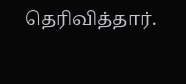தெரிவித்தார்.